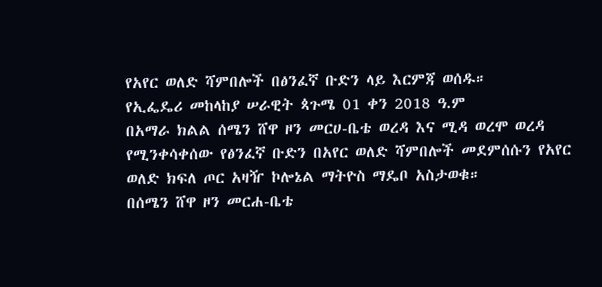የአየር ወለድ ሻምበሎች በፅንፈኛ ቡድን ላይ እርምጃ ወሰዱ።
የኢፌዴሪ መከላከያ ሠራዊት ጳጉሜ 01 ቀን 2018 ዓ.ም
በአማራ ክልል ሰሜን ሸዋ ዞን መርሀ-ቤቴ ወረዳ እና ሚዳ ወረሞ ወረዳ የሚንቀሳቀሰው የፅንፈኛ ቡድን በአየር ወለድ ሻምበሎች መደምሰሱን የአየር ወለድ ክፍለ ጦር አዛዥ ኮሎኔል ማትዮስ ማዴቦ አስታወቁ።
በሰሜን ሸዋ ዞን መርሐ-ቤቴ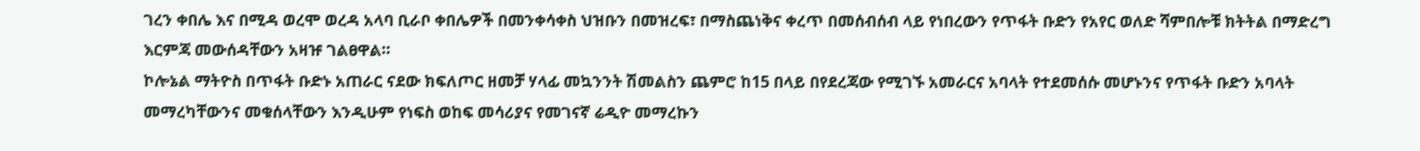ገረን ቀበሌ እና በሚዳ ወረሞ ወረዳ አላባ ቢራቦ ቀበሌዎች በመንቀሳቀስ ህዝቡን በመዝረፍ፣ በማስጨነቅና ቀረጥ በመሰብሰብ ላይ የነበረውን የጥፋት ቡድን የአየር ወለድ ሻምበሎቹ ክትትል በማድረግ እርምጃ መውሰዳቸውን አዛዡ ገልፀዋል።
ኮሎኔል ማትዮስ በጥፋት ቡድኑ አጠራር ናደው ክፍለጦር ዘመቻ ሃላፊ መኳንንት ሽመልስን ጨምሮ ከ15 በላይ በየደረጃው የሚገኙ አመራርና አባላት የተደመሰሱ መሆኑንና የጥፋት ቡድን አባላት መማረካቸውንና መቁሰላቸውን እንዲሁም የነፍስ ወከፍ መሳሪያና የመገናኛ ሬዲዮ መማረኩን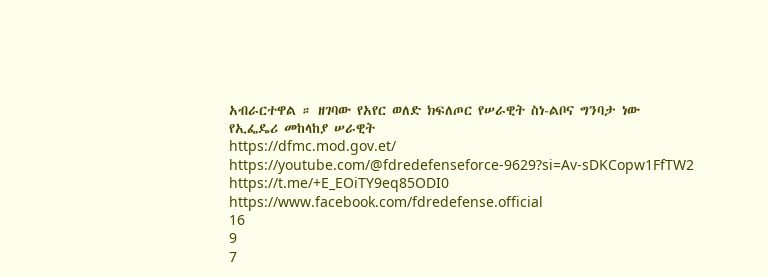አብራርተዋል ። ዘገባው የአየር ወለድ ክፍለጦር የሠራዊት ስነ-ልቦና ግንባታ ነው
የኢፌዴሪ መከላከያ ሠራዊት
https://dfmc.mod.gov.et/
https://youtube.com/@fdredefenseforce-9629?si=Av-sDKCopw1FfTW2
https://t.me/+E_EOiTY9eq85ODI0
https://www.facebook.com/fdredefense.official
16
9
7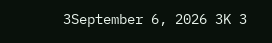3September 6, 2026 3K 3